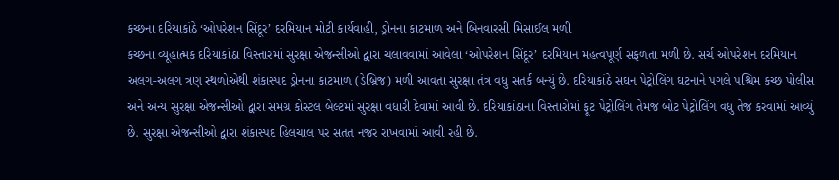કચ્છના દરિયાકાંઠે ‘ઓપરેશન સિંદૂર’ દરમિયાન મોટી કાર્યવાહી, ડ્રોનના કાટમાળ અને બિનવારસી મિસાઈલ મળી
કચ્છના વ્યૂહાત્મક દરિયાકાંઠા વિસ્તારમાં સુરક્ષા એજન્સીઓ દ્વારા ચલાવવામાં આવેલા ‘ઓપરેશન સિંદૂર’ દરમિયાન મહત્વપૂર્ણ સફળતા મળી છે. સર્ચ ઓપરેશન દરમિયાન અલગ-અલગ ત્રણ સ્થળોએથી શંકાસ્પદ ડ્રોનના કાટમાળ (ડેબ્રિજ) મળી આવતા સુરક્ષા તંત્ર વધુ સતર્ક બન્યું છે. દરિયાકાંઠે સઘન પેટ્રોલિંગ ઘટનાને પગલે પશ્ચિમ કચ્છ પોલીસ અને અન્ય સુરક્ષા એજન્સીઓ દ્વારા સમગ્ર કોસ્ટલ બેલ્ટમાં સુરક્ષા વધારી દેવામાં આવી છે. દરિયાકાંઠાના વિસ્તારોમાં ફૂટ પેટ્રોલિંગ તેમજ બોટ પેટ્રોલિંગ વધુ તેજ કરવામાં આવ્યું છે. સુરક્ષા એજન્સીઓ દ્વારા શંકાસ્પદ હિલચાલ પર સતત નજર રાખવામાં આવી રહી છે.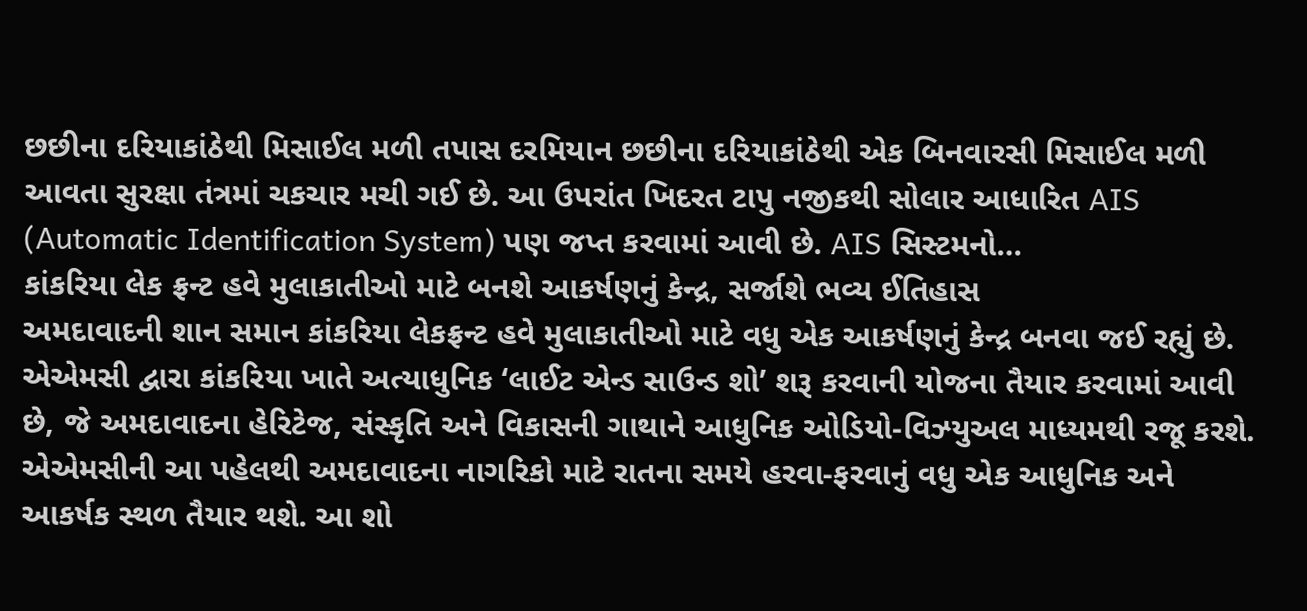છછીના દરિયાકાંઠેથી મિસાઈલ મળી તપાસ દરમિયાન છછીના દરિયાકાંઠેથી એક બિનવારસી મિસાઈલ મળી આવતા સુરક્ષા તંત્રમાં ચકચાર મચી ગઈ છે. આ ઉપરાંત ખિદરત ટાપુ નજીકથી સોલાર આધારિત AIS (Automatic Identification System) પણ જપ્ત કરવામાં આવી છે. AIS સિસ્ટમનો…
કાંકરિયા લેક ફ્રન્ટ હવે મુલાકાતીઓ માટે બનશે આકર્ષણનું કેન્દ્ર, સર્જાશે ભવ્ય ઈતિહાસ
અમદાવાદની શાન સમાન કાંકરિયા લેકફ્રન્ટ હવે મુલાકાતીઓ માટે વધુ એક આકર્ષણનું કેન્દ્ર બનવા જઈ રહ્યું છે. એએમસી દ્વારા કાંકરિયા ખાતે અત્યાધુનિક ‘લાઈટ એન્ડ સાઉન્ડ શો’ શરૂ કરવાની યોજના તૈયાર કરવામાં આવી છે, જે અમદાવાદના હેરિટેજ, સંસ્કૃતિ અને વિકાસની ગાથાને આધુનિક ઓડિયો-વિઝ્યુઅલ માધ્યમથી રજૂ કરશે. એએમસીની આ પહેલથી અમદાવાદના નાગરિકો માટે રાતના સમયે હરવા-ફરવાનું વધુ એક આધુનિક અને આકર્ષક સ્થળ તૈયાર થશે. આ શો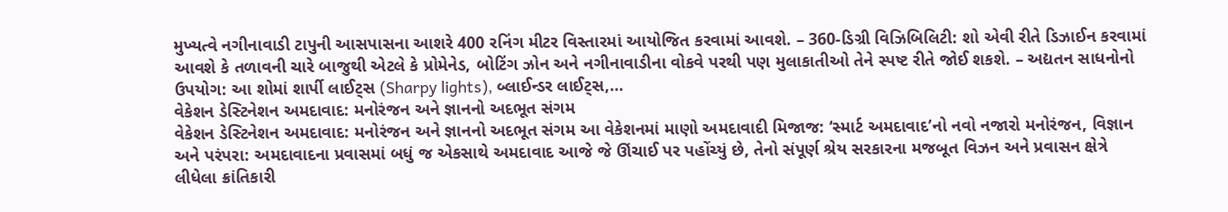મુખ્યત્વે નગીનાવાડી ટાપુની આસપાસના આશરે 400 રનિંગ મીટર વિસ્તારમાં આયોજિત કરવામાં આવશે. – 360-ડિગ્રી વિઝિબિલિટી: શો એવી રીતે ડિઝાઈન કરવામાં આવશે કે તળાવની ચારે બાજુથી એટલે કે પ્રોમેનેડ, બોટિંગ ઝોન અને નગીનાવાડીના વોકવે પરથી પણ મુલાકાતીઓ તેને સ્પષ્ટ રીતે જોઈ શકશે. – અદ્યતન સાધનોનો ઉપયોગ: આ શોમાં શાર્પી લાઈટ્સ (Sharpy lights), બ્લાઈન્ડર લાઈટ્સ,…
વેકેશન ડેસ્ટિનેશન અમદાવાદ: મનોરંજન અને જ્ઞાનનો અદભૂત સંગમ
વેકેશન ડેસ્ટિનેશન અમદાવાદ: મનોરંજન અને જ્ઞાનનો અદભૂત સંગમ આ વેકેશનમાં માણો અમદાવાદી મિજાજ: ‘સ્માર્ટ અમદાવાદ’નો નવો નજારો મનોરંજન, વિજ્ઞાન અને પરંપરા: અમદાવાદના પ્રવાસમાં બધું જ એકસાથે અમદાવાદ આજે જે ઊંચાઈ પર પહોંચ્યું છે, તેનો સંપૂર્ણ શ્રેય સરકારના મજબૂત વિઝન અને પ્રવાસન ક્ષેત્રે લીધેલા ક્રાંતિકારી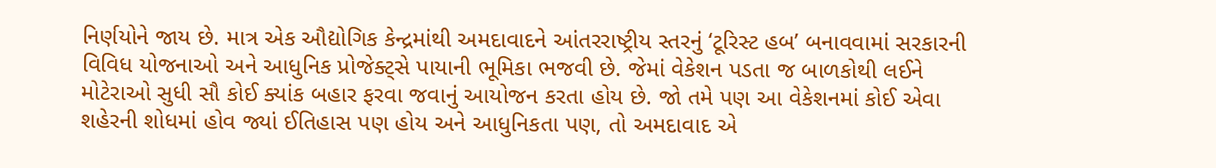નિર્ણયોને જાય છે. માત્ર એક ઔદ્યોગિક કેન્દ્રમાંથી અમદાવાદને આંતરરાષ્ટ્રીય સ્તરનું ‘ટૂરિસ્ટ હબ’ બનાવવામાં સરકારની વિવિધ યોજનાઓ અને આધુનિક પ્રોજેક્ટ્સે પાયાની ભૂમિકા ભજવી છે. જેમાં વેકેશન પડતા જ બાળકોથી લઈને મોટેરાઓ સુધી સૌ કોઈ ક્યાંક બહાર ફરવા જવાનું આયોજન કરતા હોય છે. જો તમે પણ આ વેકેશનમાં કોઈ એવા શહેરની શોધમાં હોવ જ્યાં ઈતિહાસ પણ હોય અને આધુનિકતા પણ, તો અમદાવાદ એ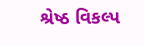શ્રેષ્ઠ વિકલ્પ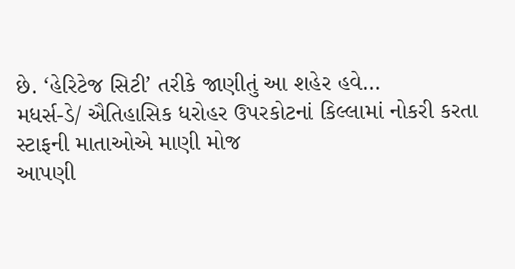છે. ‘હેરિટેજ સિટી’ તરીકે જાણીતું આ શહેર હવે…
મધર્સ-ડે/ ઐતિહાસિક ધરોહર ઉપરકોટનાં કિલ્લામાં નોકરી કરતા સ્ટાફની માતાઓએ માણી મોજ
આપણી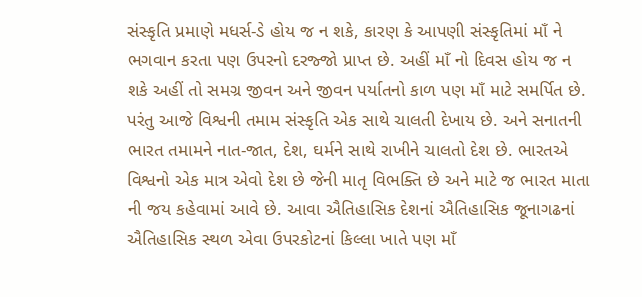સંસ્કૃતિ પ્રમાણે મધર્સ-ડે હોય જ ન શકે, કારણ કે આપણી સંસ્કૃતિમાં માઁ ને ભગવાન કરતા પણ ઉપરનો દરજ્જો પ્રાપ્ત છે. અહીં માઁ નો દિવસ હોય જ ન શકે અહીં તો સમગ્ર જીવન અને જીવન પર્યાતનો કાળ પણ માઁ માટે સમર્પિત છે. પરંતુ આજે વિશ્વની તમામ સંસ્કૃતિ એક સાથે ચાલતી દેખાય છે. અને સનાતની ભારત તમામને નાત-જાત, દેશ, ઘર્મને સાથે રાખીને ચાલતો દેશ છે. ભારતએ વિશ્વનો એક માત્ર એવો દેશ છે જેની માતૃ વિભક્તિ છે અને માટે જ ભારત માતા ની જય કહેવામાં આવે છે. આવા ઐતિહાસિક દેશનાં ઐતિહાસિક જૂનાગઢનાં ઐતિહાસિક સ્થળ એવા ઉપરકોટનાં કિલ્લા ખાતે પણ માઁ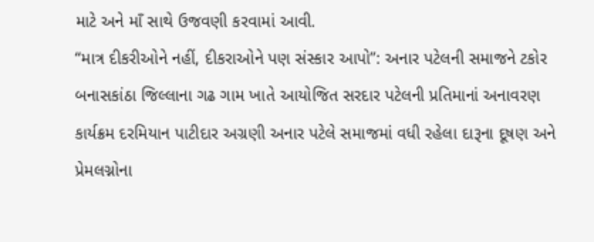માટે અને માઁ સાથે ઉજવણી કરવામાં આવી.
“માત્ર દીકરીઓને નહીં, દીકરાઓને પણ સંસ્કાર આપો”: અનાર પટેલની સમાજને ટકોર
બનાસકાંઠા જિલ્લાના ગઢ ગામ ખાતે આયોજિત સરદાર પટેલની પ્રતિમાનાં અનાવરણ કાર્યક્રમ દરમિયાન પાટીદાર અગ્રણી અનાર પટેલે સમાજમાં વધી રહેલા દારૂના દૂષણ અને પ્રેમલગ્નોના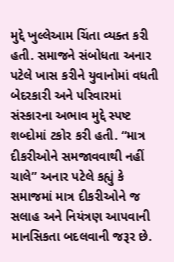મુદ્દે ખુલ્લેઆમ ચિંતા વ્યક્ત કરી હતી. સમાજને સંબોધતા અનાર પટેલે ખાસ કરીને યુવાનોમાં વધતી બેદરકારી અને પરિવારમાં સંસ્કારના અભાવ મુદ્દે સ્પષ્ટ શબ્દોમાં ટકોર કરી હતી. “માત્ર દીકરીઓને સમજાવવાથી નહીં ચાલે” અનાર પટેલે કહ્યું કે સમાજમાં માત્ર દીકરીઓને જ સલાહ અને નિયંત્રણ આપવાની માનસિકતા બદલવાની જરૂર છે.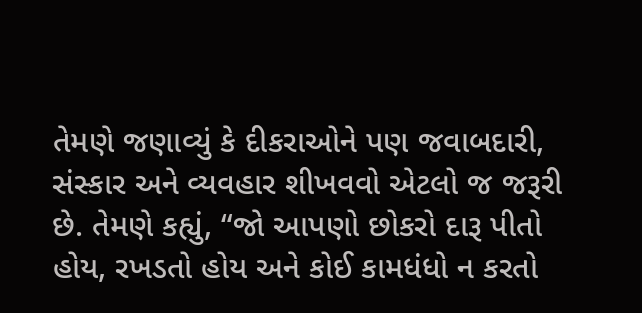તેમણે જણાવ્યું કે દીકરાઓને પણ જવાબદારી, સંસ્કાર અને વ્યવહાર શીખવવો એટલો જ જરૂરી છે. તેમણે કહ્યું, “જો આપણો છોકરો દારૂ પીતો હોય, રખડતો હોય અને કોઈ કામધંધો ન કરતો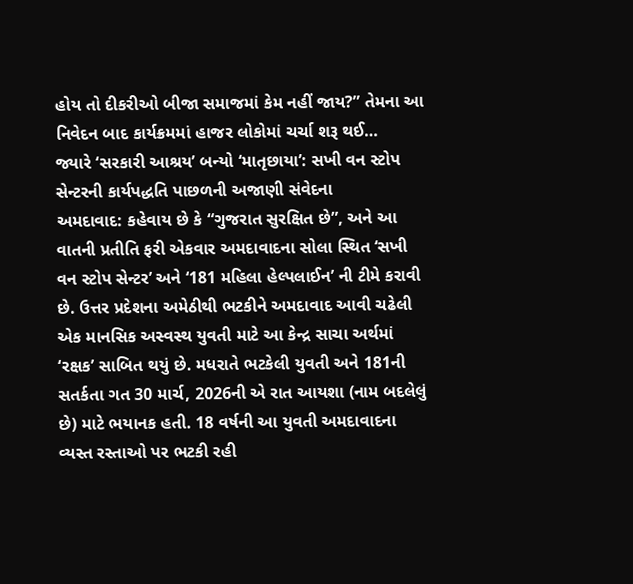હોય તો દીકરીઓ બીજા સમાજમાં કેમ નહીં જાય?” તેમના આ નિવેદન બાદ કાર્યક્રમમાં હાજર લોકોમાં ચર્ચા શરૂ થઈ…
જ્યારે ‘સરકારી આશ્રય’ બન્યો ‘માતૃછાયા’: સખી વન સ્ટોપ સેન્ટરની કાર્યપદ્ધતિ પાછળની અજાણી સંવેદના
અમદાવાદ: કહેવાય છે કે “ગુજરાત સુરક્ષિત છે”, અને આ વાતની પ્રતીતિ ફરી એકવાર અમદાવાદના સોલા સ્થિત ‘સખી વન સ્ટોપ સેન્ટર’ અને ‘181 મહિલા હેલ્પલાઈન’ ની ટીમે કરાવી છે. ઉત્તર પ્રદેશના અમેઠીથી ભટકીને અમદાવાદ આવી ચઢેલી એક માનસિક અસ્વસ્થ યુવતી માટે આ કેન્દ્ર સાચા અર્થમાં ‘રક્ષક’ સાબિત થયું છે. મધરાતે ભટકેલી યુવતી અને 181ની સતર્કતા ગત 30 માર્ચ, 2026ની એ રાત આયશા (નામ બદલેલું છે) માટે ભયાનક હતી. 18 વર્ષની આ યુવતી અમદાવાદના વ્યસ્ત રસ્તાઓ પર ભટકી રહી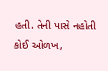હતી. તેની પાસે નહોતી કોઈ ઓળખ,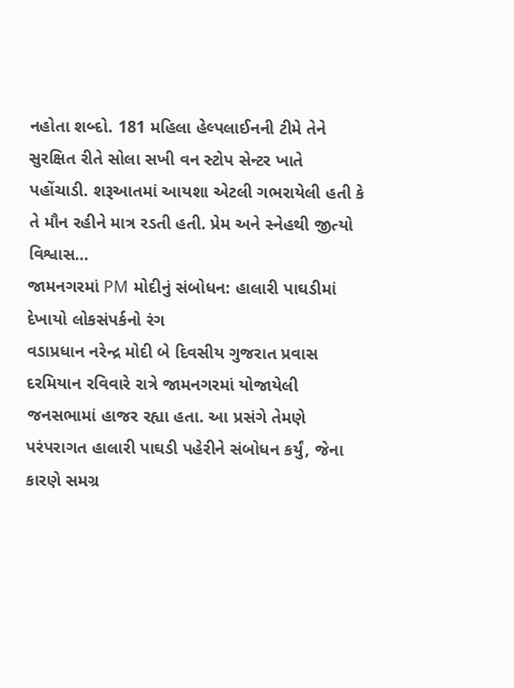નહોતા શબ્દો. 181 મહિલા હેલ્પલાઈનની ટીમે તેને સુરક્ષિત રીતે સોલા સખી વન સ્ટોપ સેન્ટર ખાતે પહોંચાડી. શરૂઆતમાં આયશા એટલી ગભરાયેલી હતી કે તે મૌન રહીને માત્ર રડતી હતી. પ્રેમ અને સ્નેહથી જીત્યો વિશ્વાસ…
જામનગરમાં PM મોદીનું સંબોધન: હાલારી પાઘડીમાં દેખાયો લોકસંપર્કનો રંગ
વડાપ્રધાન નરેન્દ્ર મોદી બે દિવસીય ગુજરાત પ્રવાસ દરમિયાન રવિવારે રાત્રે જામનગરમાં યોજાયેલી જનસભામાં હાજર રહ્યા હતા. આ પ્રસંગે તેમણે પરંપરાગત હાલારી પાઘડી પહેરીને સંબોધન કર્યું, જેના કારણે સમગ્ર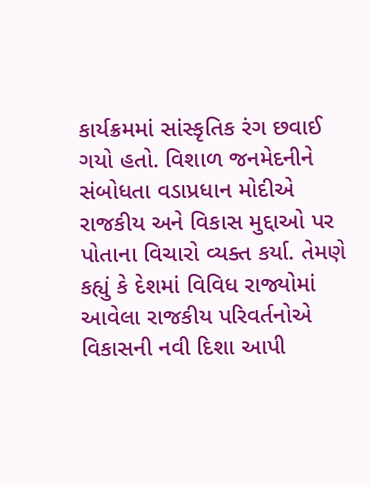કાર્યક્રમમાં સાંસ્કૃતિક રંગ છવાઈ ગયો હતો. વિશાળ જનમેદનીને સંબોધતા વડાપ્રધાન મોદીએ રાજકીય અને વિકાસ મુદ્દાઓ પર પોતાના વિચારો વ્યક્ત કર્યા. તેમણે કહ્યું કે દેશમાં વિવિધ રાજ્યોમાં આવેલા રાજકીય પરિવર્તનોએ વિકાસની નવી દિશા આપી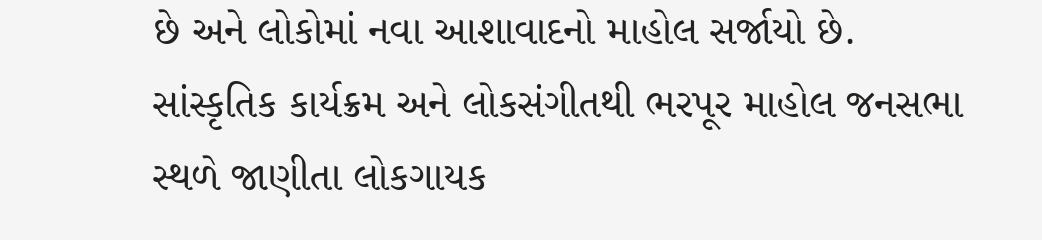છે અને લોકોમાં નવા આશાવાદનો માહોલ સર્જાયો છે. સાંસ્કૃતિક કાર્યક્રમ અને લોકસંગીતથી ભરપૂર માહોલ જનસભા સ્થળે જાણીતા લોકગાયક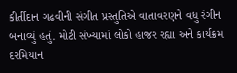કીર્તીદાન ગઢવીની સંગીત પ્રસ્તુતિએ વાતાવરણને વધુ રંગીન બનાવ્યું હતું. મોટી સંખ્યામાં લોકો હાજર રહ્યા અને કાર્યક્રમ દરમિયાન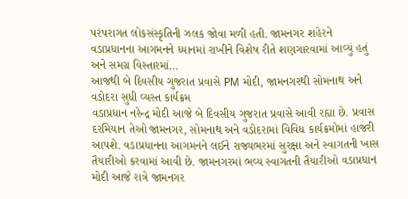પરંપરાગત લોકસંસ્કૃતિની ઝલક જોવા મળી હતી. જામનગર શહેરને વડાપ્રધાનના આગમનને ધ્યાનમાં રાખીને વિશેષ રીતે શણગારવામાં આવ્યું હતું અને સમગ્ર વિસ્તારમાં…
આજથી બે દિવસીય ગુજરાત પ્રવાસે PM મોદી, જામનગરથી સોમનાથ અને વડોદરા સુધી વ્યસ્ત કાર્યક્રમ
વડાપ્રધાન નરેન્દ્ર મોદી આજે બે દિવસીય ગુજરાત પ્રવાસે આવી રહ્યા છે. પ્રવાસ દરમિયાન તેઓ જામનગર, સોમનાથ અને વડોદરામાં વિવિધ કાર્યક્રમોમાં હાજરી આપશે. વડાપ્રધાનના આગમનને લઈને રાજ્યભરમાં સુરક્ષા અને સ્વાગતની ખાસ તૈયારીઓ કરવામાં આવી છે. જામનગરમાં ભવ્ય સ્વાગતની તૈયારીઓ વડાપ્રધાન મોદી આજે રાત્રે જામનગર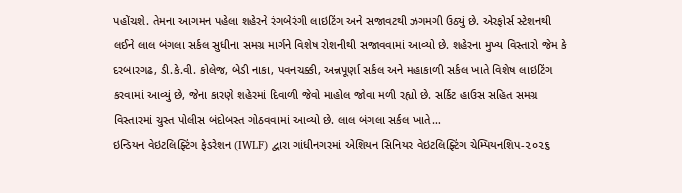પહોંચશે. તેમના આગમન પહેલા શહેરને રંગબેરંગી લાઇટિંગ અને સજાવટથી ઝગમગી ઉઠ્યું છે. એરફોર્સ સ્ટેશનથી લઈને લાલ બંગલા સર્કલ સુધીના સમગ્ર માર્ગને વિશેષ રોશનીથી સજાવવામાં આવ્યો છે. શહેરના મુખ્ય વિસ્તારો જેમ કે દરબારગઢ, ડી.કે.વી. કોલેજ, બેડી નાકા, પવનચક્કી, અન્નપૂર્ણા સર્કલ અને મહાકાળી સર્કલ ખાતે વિશેષ લાઇટિંગ કરવામાં આવ્યું છે, જેના કારણે શહેરમાં દિવાળી જેવો માહોલ જોવા મળી રહ્યો છે. સર્કિટ હાઉસ સહિત સમગ્ર વિસ્તારમાં ચુસ્ત પોલીસ બંદોબસ્ત ગોઠવવામાં આવ્યો છે. લાલ બંગલા સર્કલ ખાતે…
ઇન્ડિયન વેઇટલિફ્ટિંગ ફેડરેશન (IWLF) દ્વારા ગાંધીનગરમાં એશિયન સિનિયર વેઇટલિફ્ટિંગ ચેમ્પિયનશિપ-૨૦૨૬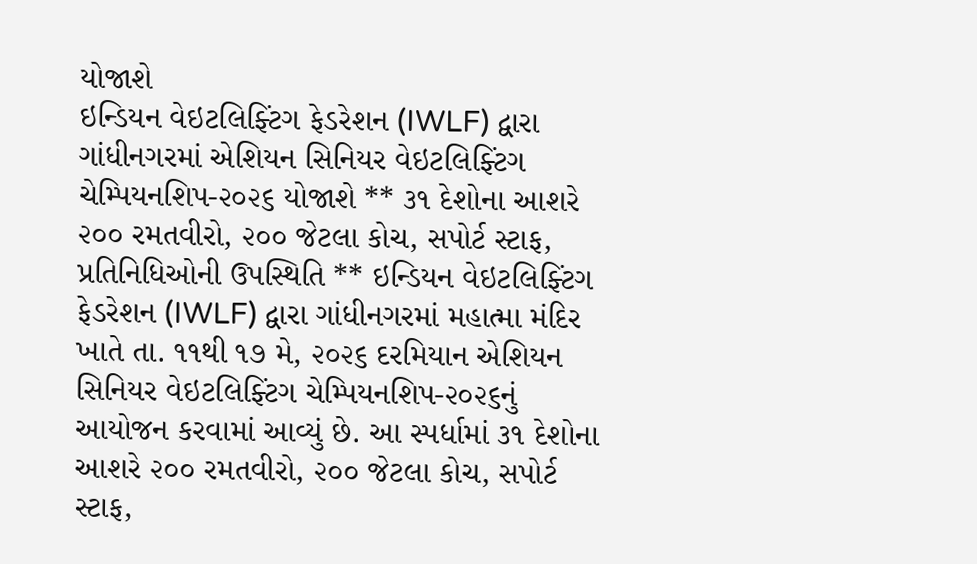યોજાશે
ઇન્ડિયન વેઇટલિફ્ટિંગ ફેડરેશન (IWLF) દ્વારા ગાંધીનગરમાં એશિયન સિનિયર વેઇટલિફ્ટિંગ ચેમ્પિયનશિપ-૨૦૨૬ યોજાશે ** ૩૧ દેશોના આશરે ૨૦૦ રમતવીરો, ૨૦૦ જેટલા કોચ, સપોર્ટ સ્ટાફ, પ્રતિનિધિઓની ઉપસ્થિતિ ** ઇન્ડિયન વેઇટલિફ્ટિંગ ફેડરેશન (IWLF) દ્વારા ગાંધીનગરમાં મહાત્મા મંદિર ખાતે તા. ૧૧થી ૧૭ મે, ૨૦૨૬ દરમિયાન એશિયન સિનિયર વેઇટલિફ્ટિંગ ચેમ્પિયનશિપ-૨૦૨૬નું આયોજન કરવામાં આવ્યું છે. આ સ્પર્ધામાં ૩૧ દેશોના આશરે ૨૦૦ રમતવીરો, ૨૦૦ જેટલા કોચ, સપોર્ટ સ્ટાફ,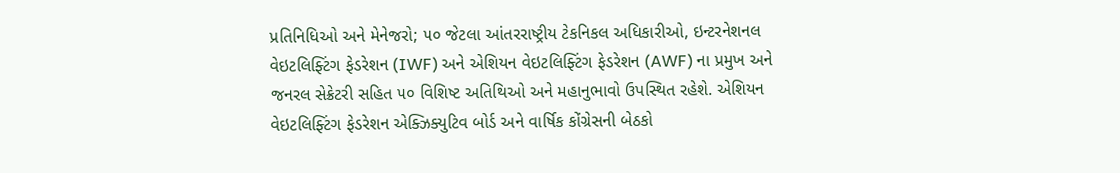પ્રતિનિધિઓ અને મેનેજરો; ૫૦ જેટલા આંતરરાષ્ટ્રીય ટેકનિકલ અધિકારીઓ, ઇન્ટરનેશનલ વેઇટલિફ્ટિંગ ફેડરેશન (IWF) અને એશિયન વેઇટલિફ્ટિંગ ફેડરેશન (AWF) ના પ્રમુખ અને જનરલ સેક્રેટરી સહિત ૫૦ વિશિષ્ટ અતિથિઓ અને મહાનુભાવો ઉપસ્થિત રહેશે. એશિયન વેઇટલિફ્ટિંગ ફેડરેશન એક્ઝિક્યુટિવ બોર્ડ અને વાર્ષિક કોંગ્રેસની બેઠકો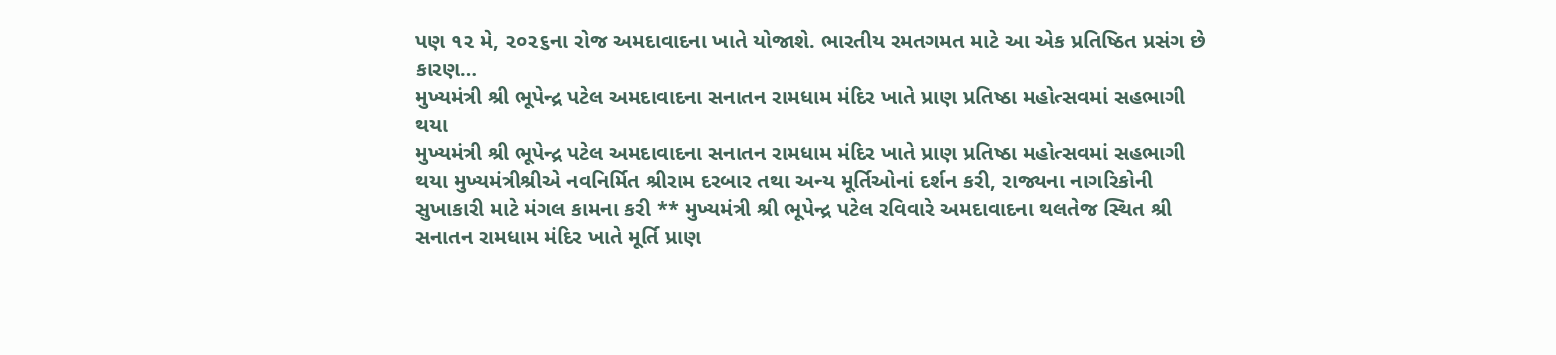પણ ૧૨ મે, ૨૦૨૬ના રોજ અમદાવાદના ખાતે યોજાશે. ભારતીય રમતગમત માટે આ એક પ્રતિષ્ઠિત પ્રસંગ છે કારણ…
મુખ્યમંત્રી શ્રી ભૂપેન્દ્ર પટેલ અમદાવાદના સનાતન રામધામ મંદિર ખાતે પ્રાણ પ્રતિષ્ઠા મહોત્સવમાં સહભાગી થયા
મુખ્યમંત્રી શ્રી ભૂપેન્દ્ર પટેલ અમદાવાદના સનાતન રામધામ મંદિર ખાતે પ્રાણ પ્રતિષ્ઠા મહોત્સવમાં સહભાગી થયા મુખ્યમંત્રીશ્રીએ નવનિર્મિત શ્રીરામ દરબાર તથા અન્ય મૂર્તિઓનાં દર્શન કરી, રાજ્યના નાગરિકોની સુખાકારી માટે મંગલ કામના કરી ** મુખ્યમંત્રી શ્રી ભૂપેન્દ્ર પટેલ રવિવારે અમદાવાદના થલતેજ સ્થિત શ્રી સનાતન રામધામ મંદિર ખાતે મૂર્તિ પ્રાણ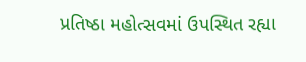પ્રતિષ્ઠા મહોત્સવમાં ઉપસ્થિત રહ્યા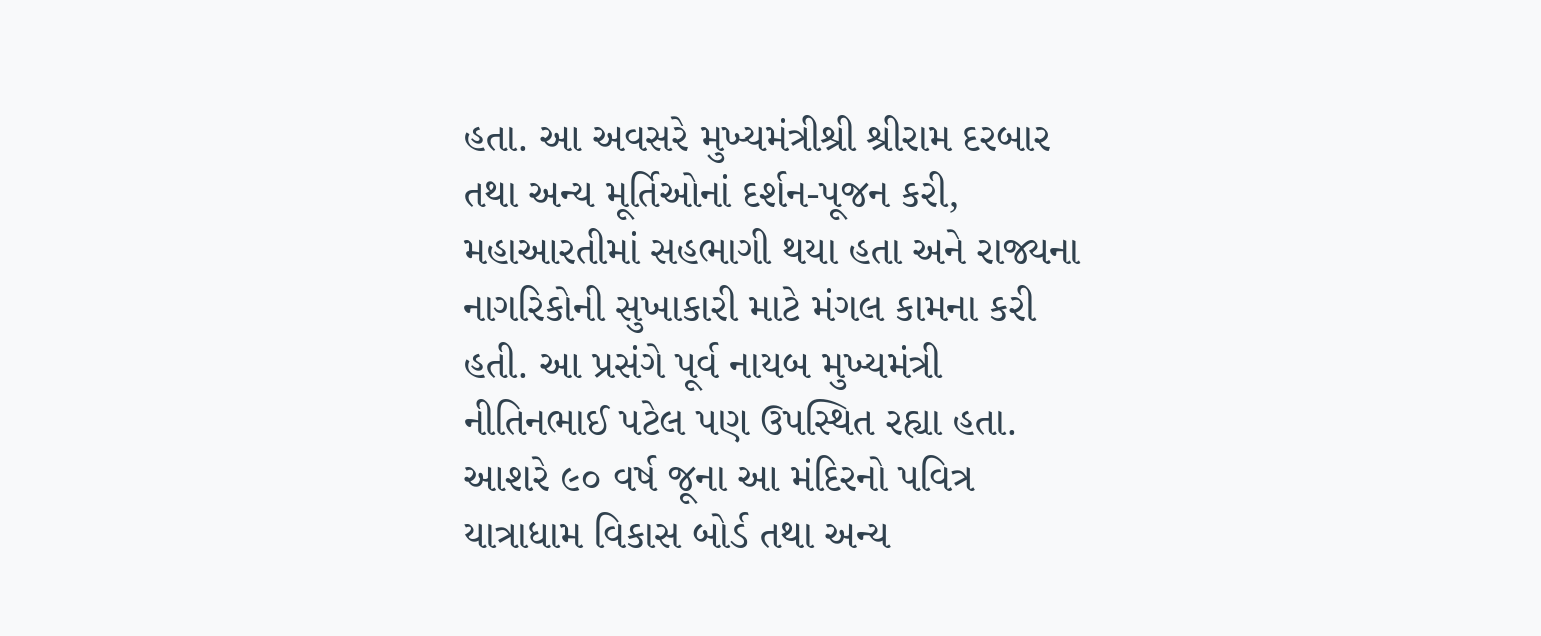હતા. આ અવસરે મુખ્યમંત્રીશ્રી શ્રીરામ દરબાર તથા અન્ય મૂર્તિઓનાં દર્શન-પૂજન કરી, મહાઆરતીમાં સહભાગી થયા હતા અને રાજ્યના નાગરિકોની સુખાકારી માટે મંગલ કામના કરી હતી. આ પ્રસંગે પૂર્વ નાયબ મુખ્યમંત્રી નીતિનભાઈ પટેલ પણ ઉપસ્થિત રહ્યા હતા. આશરે ૯૦ વર્ષ જૂના આ મંદિરનો પવિત્ર યાત્રાધામ વિકાસ બોર્ડ તથા અન્ય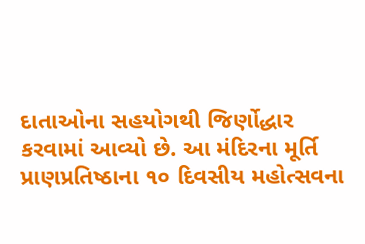દાતાઓના સહયોગથી જિર્ણોદ્ધાર કરવામાં આવ્યો છે. આ મંદિરના મૂર્તિ પ્રાણપ્રતિષ્ઠાના ૧૦ દિવસીય મહોત્સવના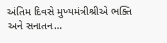અંતિમ દિવસે મુખ્યમંત્રીશ્રીએ ભક્તિ અને સનાતન…